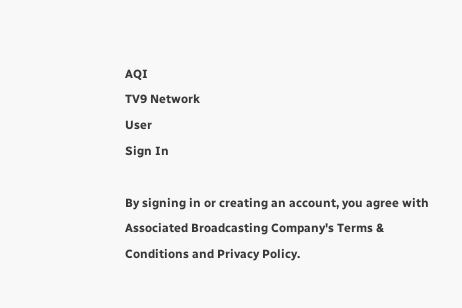AQI
TV9 Network
User
Sign In

By signing in or creating an account, you agree with Associated Broadcasting Company's Terms & Conditions and Privacy Policy.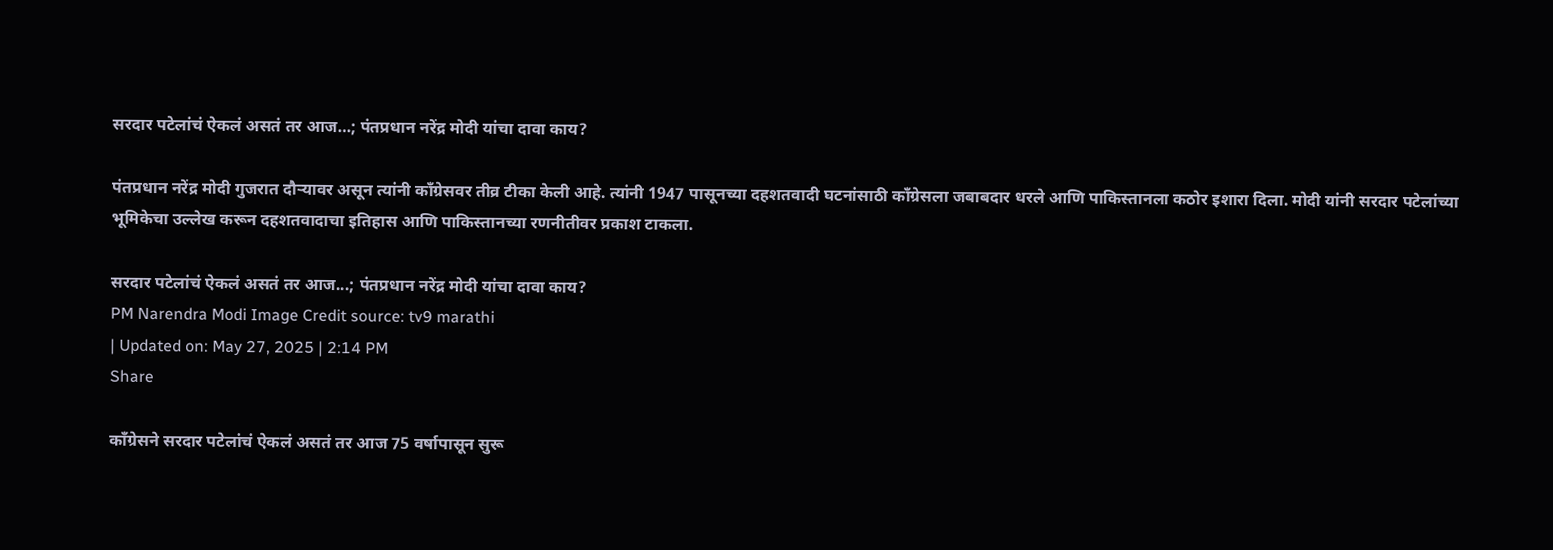सरदार पटेलांचं ऐकलं असतं तर आज…; पंतप्रधान नरेंद्र मोदी यांचा दावा काय?

पंतप्रधान नरेंद्र मोदी गुजरात दौऱ्यावर असून त्यांनी काँग्रेसवर तीव्र टीका केली आहे. त्यांनी 1947 पासूनच्या दहशतवादी घटनांसाठी काँग्रेसला जबाबदार धरले आणि पाकिस्तानला कठोर इशारा दिला. मोदी यांनी सरदार पटेलांच्या भूमिकेचा उल्लेख करून दहशतवादाचा इतिहास आणि पाकिस्तानच्या रणनीतीवर प्रकाश टाकला.

सरदार पटेलांचं ऐकलं असतं तर आज...; पंतप्रधान नरेंद्र मोदी यांचा दावा काय?
PM Narendra Modi Image Credit source: tv9 marathi
| Updated on: May 27, 2025 | 2:14 PM
Share

काँग्रेसने सरदार पटेलांचं ऐकलं असतं तर आज 75 वर्षापासून सुरू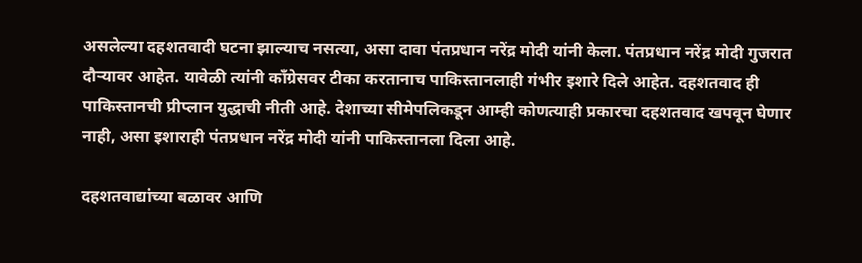असलेल्या दहशतवादी घटना झाल्याच नसत्या, असा दावा पंतप्रधान नरेंद्र मोदी यांनी केला. पंतप्रधान नरेंद्र मोदी गुजरात दौऱ्यावर आहेत. यावेळी त्यांनी काँग्रेसवर टीका करतानाच पाकिस्तानलाही गंभीर इशारे दिले आहेत. दहशतवाद ही पाकिस्तानची प्रीप्लान युद्धाची नीती आहे. देशाच्या सीमेपलिकडून आम्ही कोणत्याही प्रकारचा दहशतवाद खपवून घेणार नाही, असा इशाराही पंतप्रधान नरेंद्र मोदी यांनी पाकिस्तानला दिला आहे.

दहशतवाद्यांच्या बळावर आणि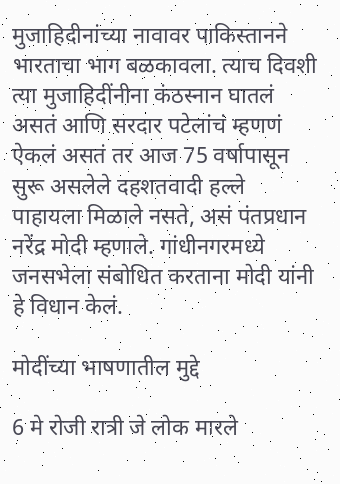मुजाहिदीनांच्या नावावर पाकिस्तानने भारताचा भाग बळकावला. त्याच दिवशी त्या मुजाहिदींनीना कंठस्नान घातलं असतं आणि सरदार पटेलांचं म्हणणं ऐकलं असतं तर आज 75 वर्षापासून सुरू असलेले दहशतवादी हल्ले पाहायला मिळाले नसते, असं पंतप्रधान नरेंद्र मोदी म्हणाले. गांधीनगरमध्ये जनसभेला संबोधित करताना मोदी यांनी हे विधान केलं.

मोदींच्या भाषणातील मुद्दे

6 मे रोजी रात्री जे लोक मारले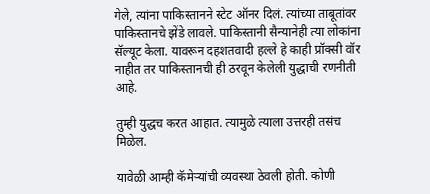गेले, त्यांना पाकिस्तानने स्टेट ऑनर दिलं. त्यांच्या ताबूतांवर पाकिस्तानचे झेंडे लावले. पाकिस्तानी सैन्यानेही त्या लोकांना सॅल्यूट केला. यावरून दहशतवादी हल्ले हे काही प्रॉक्सी वॉर नाहीत तर पाकिस्तानची ही ठरवून केलेली युद्धाची रणनीती आहे.

तुम्ही युद्धच करत आहात. त्यामुळे त्याला उत्तरही तसंच मिळेल.

यावेळी आम्ही कॅमेऱ्यांची व्यवस्था ठेवली होती. कोणी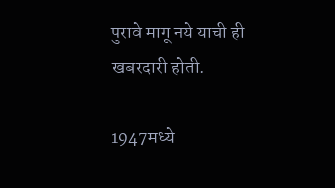पुरावे मागू नये याची ही खबरदारी होती.

1947मध्ये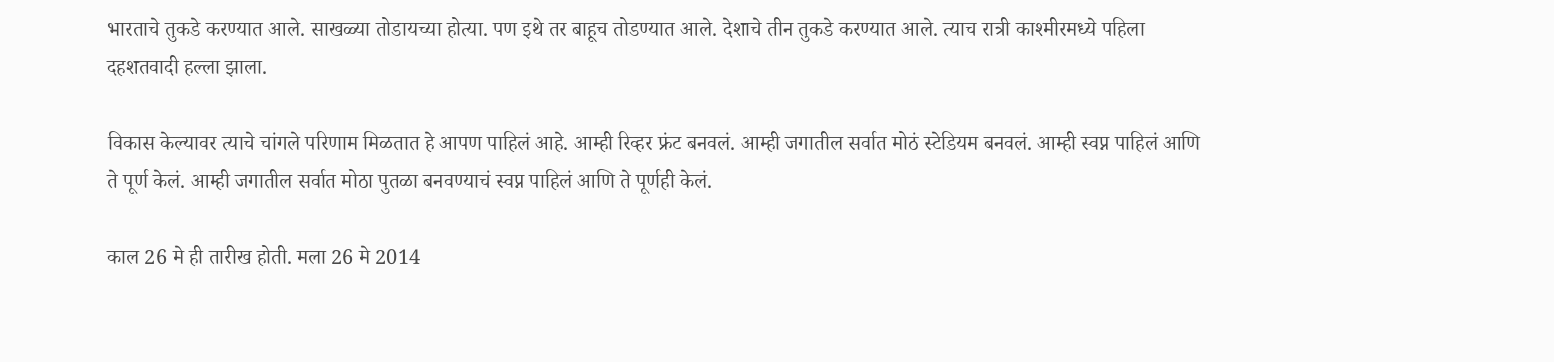भारताचे तुकडे करण्यात आले. साखळ्या तोडायच्या होत्या. पण इथे तर बाहूच तोडण्यात आले. देशाचे तीन तुकडे करण्यात आले. त्याच रात्री काश्मीरमध्ये पहिला दहशतवादी हल्ला झाला.

विकास केल्यावर त्याचे चांगले परिणाम मिळतात हे आपण पाहिलं आहे. आम्ही रिव्हर फ्रंट बनवलं. आम्ही जगातील सर्वात मोठं स्टेडियम बनवलं. आम्ही स्वप्न पाहिलं आणि ते पूर्ण केलं. आम्ही जगातील सर्वात मोठा पुतळा बनवण्याचं स्वप्न पाहिलं आणि ते पूर्णही केलं.

काल 26 मे ही तारीख होती. मला 26 मे 2014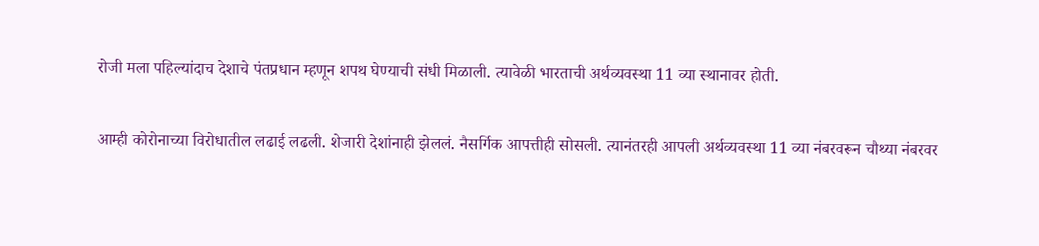रोजी मला पहिल्यांदाच देशाचे पंतप्रधान म्हणून शपथ घेण्याची संधी मिळाली. त्यावेळी भारताची अर्थव्यवस्था 11 व्या स्थानावर होती.

आम्ही कोरोनाच्या विरोधातील लढाई लढली. शेजारी देशांनाही झेललं. नैसर्गिक आपत्तीही सोसली. त्यानंतरही आपली अर्थव्यवस्था 11 व्या नंबरवरून चौथ्या नंबरवर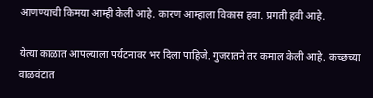आणण्याची किमया आम्ही केली आहे. कारण आम्हाला विकास हवा. प्रगती हवी आहे.

येत्या काळात आपल्याला पर्यटनावर भर दिला पाहिजे. गुजरातने तर कमाल केली आहे. कच्छच्या वाळवंटात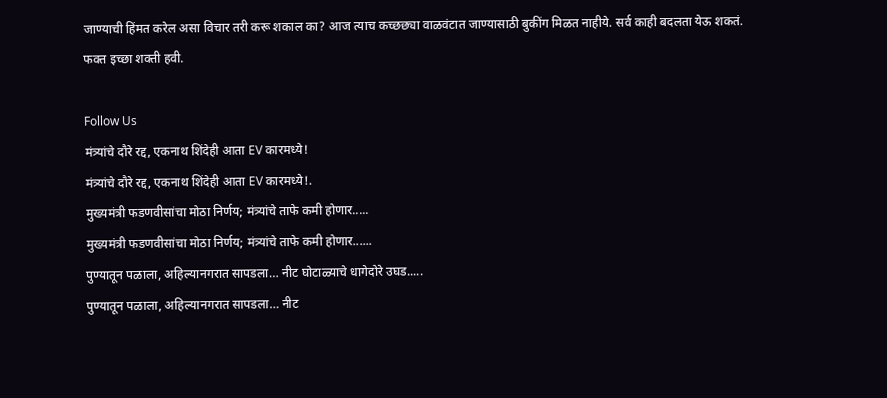जाण्याची हिंमत करेल असा विचार तरी करू शकाल का? आज त्याच कच्छछ्या वाळवंटात जाण्यासाठी बुकींग मिळत नाहीये. सर्व काही बदलता येऊ शकतं. फक्त इच्छा शक्ती हवी.

Follow Us
मंत्र्यांचे दौरे रद्द, एकनाथ शिंदेही आता EV कारमध्ये!
मंत्र्यांचे दौरे रद्द, एकनाथ शिंदेही आता EV कारमध्ये!.
मुख्यमंत्री फडणवीसांचा मोठा निर्णय; मंत्र्यांचे ताफे कमी होणार.....
मुख्यमंत्री फडणवीसांचा मोठा निर्णय; मंत्र्यांचे ताफे कमी होणार......
पुण्यातून पळाला, अहिल्यानगरात सापडला… नीट घोटाळ्याचे धागेदोरे उघड.....
पुण्यातून पळाला, अहिल्यानगरात सापडला… नीट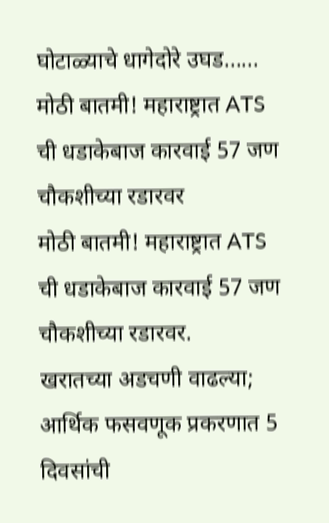घोटाळ्याचे धागेदोरे उघड......
मोठी बातमी! महाराष्ट्रात ATS ची धडाकेबाज कारवाई 57 जण चौकशीच्या रडारवर
मोठी बातमी! महाराष्ट्रात ATS ची धडाकेबाज कारवाई 57 जण चौकशीच्या रडारवर.
खरातच्या अडचणी वाढल्या; आर्थिक फसवणूक प्रकरणात 5 दिवसांची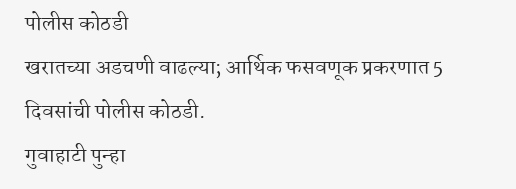पोलीस कोठडी
खरातच्या अडचणी वाढल्या; आर्थिक फसवणूक प्रकरणात 5 दिवसांची पोलीस कोठडी.
गुवाहाटी पुन्हा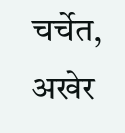चर्चेत, अखेर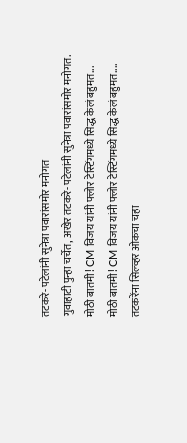तटकरे- पटेलांनी सुनेत्रा पवारांसमोर मनोगत
गुवाहाटी पुन्हा चर्चेत, अखेर तटकरे- पटेलांनी सुनेत्रा पवारांसमोर मनोगत.
मोठी बातमी! CM विजय यांनी फ्लोर टेस्टिंगमध्ये सिद्ध केलं बहुमत...
मोठी बातमी! CM विजय यांनी फ्लोर टेस्टिंगमध्ये सिद्ध केलं बहुमत....
तटकरेंना सिल्व्हर ओकचा चहा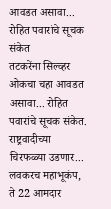आवडत असावा... रोहित पवारांचे सूचक संकेत
तटकरेंना सिल्व्हर ओकचा चहा आवडत असावा... रोहित पवारांचे सूचक संकेत.
राष्ट्रवादीच्या चिरफळ्या उडणार... लवकरच महाभूकंप, ते 22 आमदार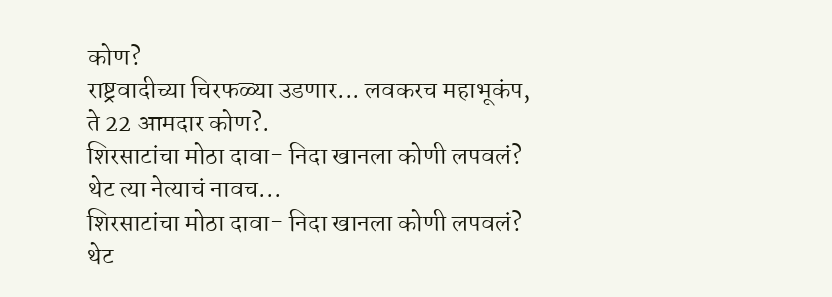कोण?
राष्ट्रवादीच्या चिरफळ्या उडणार... लवकरच महाभूकंप, ते 22 आमदार कोण?.
शिरसाटांचा मोठा दावा- निदा खानला कोणी लपवलं? थेट त्या नेत्याचं नावच...
शिरसाटांचा मोठा दावा- निदा खानला कोणी लपवलं? थेट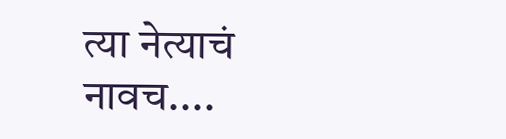त्या नेत्याचं नावच....